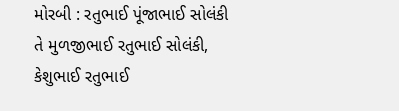મોરબી : રતુભાઈ પૂંજાભાઈ સોલંકી તે મુળજીભાઈ રતુભાઈ સોલંકી, કેશુભાઈ રતુભાઈ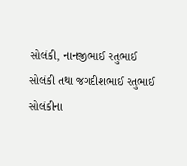સોલંકી, નાનજીભાઈ રતુભાઈ સોલંકી તથા જગદીશભાઈ રતુભાઈ સોલંકીના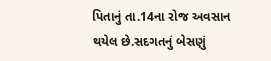પિતાનું તા.14ના રોજ અવસાન થયેલ છે.સદગતનું બેસણું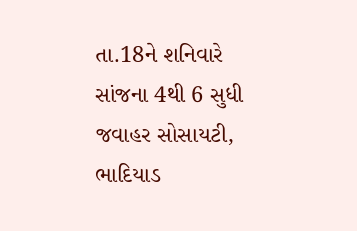તા.18ને શનિવારે સાંજના 4થી 6 સુધી જવાહર સોસાયટી, ભાદિયાડ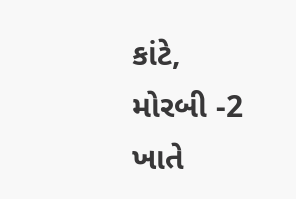કાંટે, મોરબી -2 ખાતે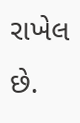રાખેલ છે.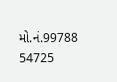મો.નં.99788 54725